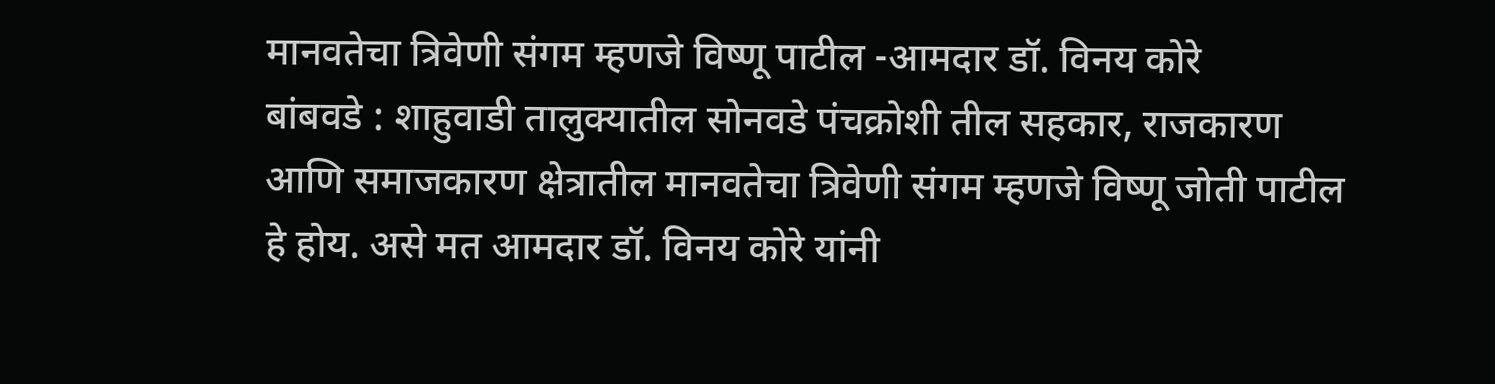मानवतेचा त्रिवेणी संगम म्हणजे विष्णू पाटील -आमदार डॉ. विनय कोरे
बांबवडे : शाहुवाडी तालुक्यातील सोनवडे पंचक्रोशी तील सहकार, राजकारण आणि समाजकारण क्षेत्रातील मानवतेचा त्रिवेणी संगम म्हणजे विष्णू जोती पाटील हे होय. असे मत आमदार डॉ. विनय कोरे यांनी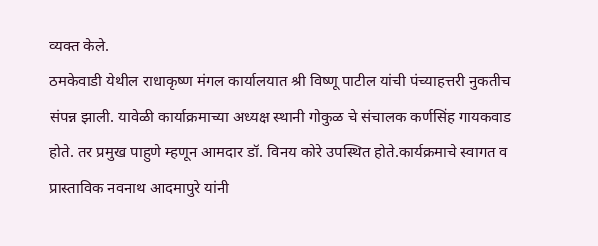व्यक्त केले.
ठमकेवाडी येथील राधाकृष्ण मंगल कार्यालयात श्री विष्णू पाटील यांची पंच्याहत्तरी नुकतीच संपन्न झाली. यावेळी कार्याक्रमाच्या अध्यक्ष स्थानी गोकुळ चे संचालक कर्णसिंह गायकवाड होते. तर प्रमुख पाहुणे म्हणून आमदार डॉ. विनय कोरे उपस्थित होते.कार्यक्रमाचे स्वागत व प्रास्ताविक नवनाथ आदमापुरे यांनी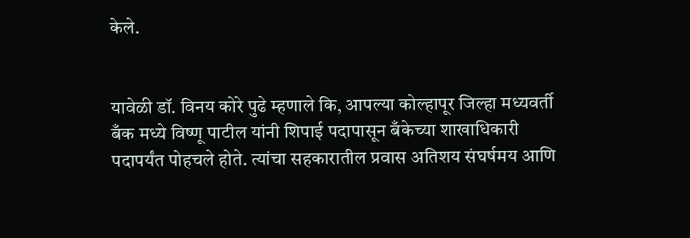केले.


यावेळी डॉ. विनय कोरे पुढे म्हणाले कि, आपल्या कोल्हापूर जिल्हा मध्यवर्ती बँक मध्ये विष्णू पाटील यांनी शिपाई पदापासून बँकेच्या शाखाधिकारी पदापर्यंत पोहचले होते. त्यांचा सहकारातील प्रवास अतिशय संघर्षमय आणि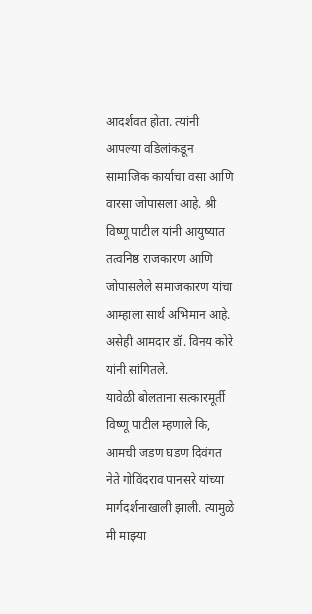आदर्शवत होता. त्यांनी आपल्या वडिलांकडून सामाजिक कार्याचा वसा आणि वारसा जोपासला आहे. श्री विष्णू पाटील यांनी आयुष्यात तत्वनिष्ठ राजकारण आणि जोपासलेले समाजकारण यांचा आम्हाला सार्थ अभिमान आहे. असेही आमदार डॉ. विनय कोरे यांनी सांगितले.
यावेळी बोलताना सत्कारमूर्ती विष्णू पाटील म्हणाले कि, आमची जडण घडण दिवंगत नेते गोविंदराव पानसरे यांच्या मार्गदर्शनाखाली झाली. त्यामुळे मी माझ्या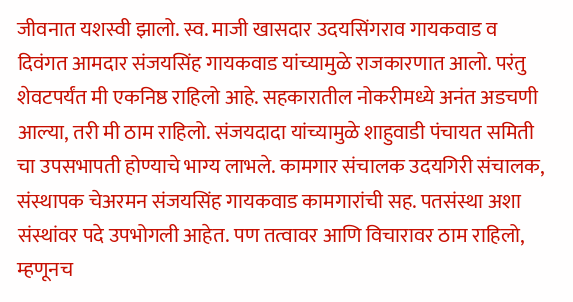जीवनात यशस्वी झालो. स्व. माजी खासदार उदयसिंगराव गायकवाड व दिवंगत आमदार संजयसिंह गायकवाड यांच्यामुळे राजकारणात आलो. परंतु शेवटपर्यंत मी एकनिष्ठ राहिलो आहे. सहकारातील नोकरीमध्ये अनंत अडचणी आल्या, तरी मी ठाम राहिलो. संजयदादा यांच्यामुळे शाहुवाडी पंचायत समिती चा उपसभापती होण्याचे भाग्य लाभले. कामगार संचालक उदयगिरी संचालक, संस्थापक चेअरमन संजयसिंह गायकवाड कामगारांची सह. पतसंस्था अशा संस्थांवर पदे उपभोगली आहेत. पण तत्वावर आणि विचारावर ठाम राहिलो, म्हणूनच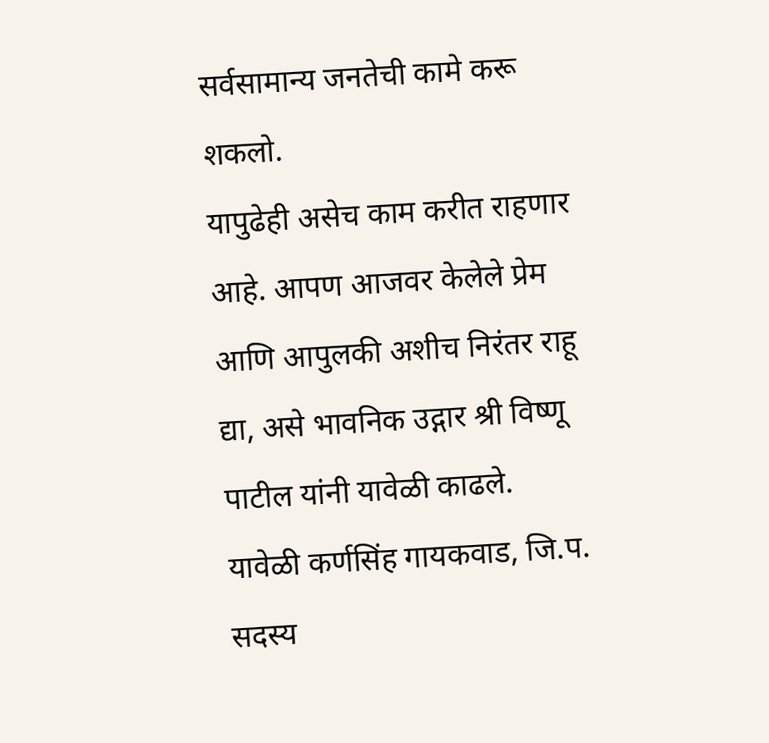सर्वसामान्य जनतेची कामे करू शकलो.
यापुढेही असेच काम करीत राहणार आहे. आपण आजवर केलेले प्रेम आणि आपुलकी अशीच निरंतर राहू द्या, असे भावनिक उद्गार श्री विष्णू पाटील यांनी यावेळी काढले.
यावेळी कर्णसिंह गायकवाड, जि.प. सदस्य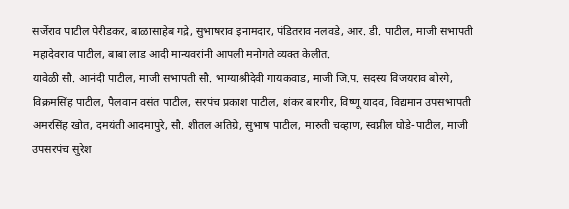सर्जेराव पाटील पेरीडकर, बाळासाहेब गद्रे, सुभाषराव इनामदार, पंडितराव नलवडे, आर. डी. पाटील, माजी सभापती महादेवराव पाटील, बाबा लाड आदी मान्यवरांनी आपली मनोगते व्यक्त केलीत.
यावेळी सौ. आनंदी पाटील, माजी सभापती सौ. भाग्याश्रीदेवी गायकवाड, माजी जि.प. सदस्य विजयराव बोरगे, विक्रमसिंह पाटील, पैलवान वसंत पाटील, सरपंच प्रकाश पाटील, शंकर बारगीर, विष्णू यादव, विद्यमान उपसभापती अमरसिंह खोत, दमयंती आदमापुरे, सौ. शीतल अतिग्रे, सुभाष पाटील, मारुती चव्हाण, स्वप्नील घोडे-पाटील, माजी उपसरपंच सुरेश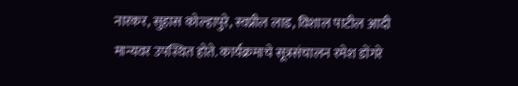नारकर, सुहास कोल्हापुरे, स्वप्नील लाड, विशाल पाटील आदी मान्यवर उपस्थित होते. कार्यक्रमाचे सूत्रसंचालन रमेश डोंगरे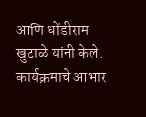आणि धोंडीराम खुटाळे यांनी केले. कार्यक्रमाचे आभार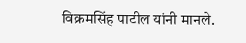विक्रमसिंह पाटील यांनी मानले.